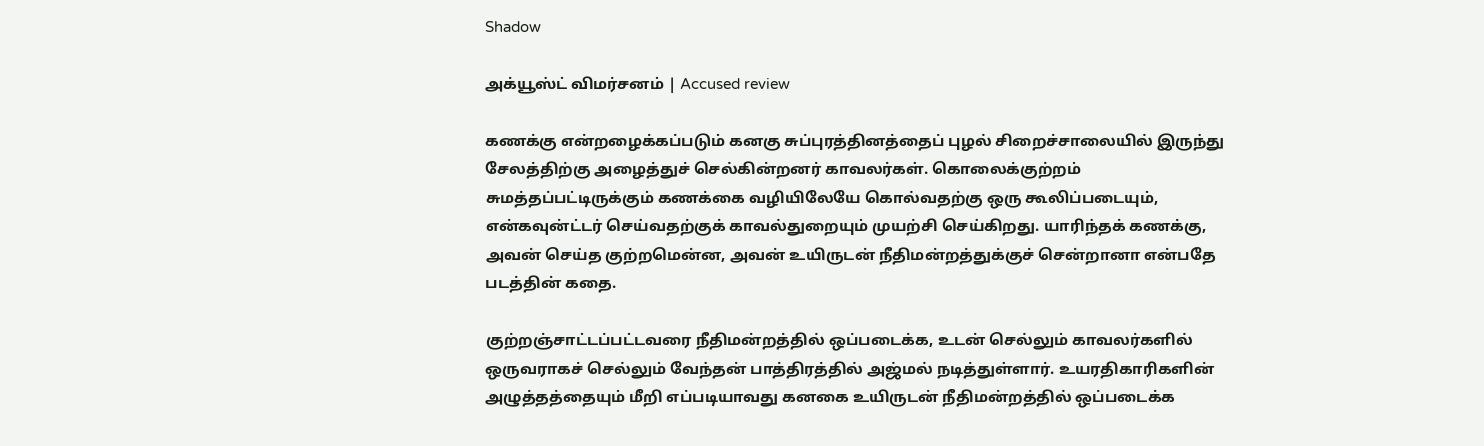Shadow

அக்யூஸ்ட் விமர்சனம் | Accused review

கணக்கு என்றழைக்கப்படும் கனகு சுப்புரத்தினத்தைப் புழல் சிறைச்சாலையில் இருந்து சேலத்திற்கு அழைத்துச் செல்கின்றனர் காவலர்கள். கொலைக்குற்றம் சுமத்தப்பட்டிருக்கும் கணக்கை வழியிலேயே கொல்வதற்கு ஒரு கூலிப்படையும், என்கவுன்ட்டர் செய்வதற்குக் காவல்துறையும் முயற்சி செய்கிறது. யாரிந்தக் கணக்கு, அவன் செய்த குற்றமென்ன, அவன் உயிருடன் நீதிமன்றத்துக்குச் சென்றானா என்பதே படத்தின் கதை.

குற்றஞ்சாட்டப்பட்டவரை நீதிமன்றத்தில் ஒப்படைக்க, உடன் செல்லும் காவலர்களில் ஒருவராகச் செல்லும் வேந்தன் பாத்திரத்தில் அஜ்மல் நடித்துள்ளார். உயரதிகாரிகளின் அழுத்தத்தையும் மீறி எப்படியாவது கனகை உயிருடன் நீதிமன்றத்தில் ஒப்படைக்க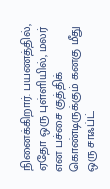நினைக்கிறார். பயணத்தில், ஏதோ ஒரு புள்ளியில், மலர் என பச்சை குத்திக் கொண்டிருக்கும் கனகு மீது ஒரு சாஃப்ட்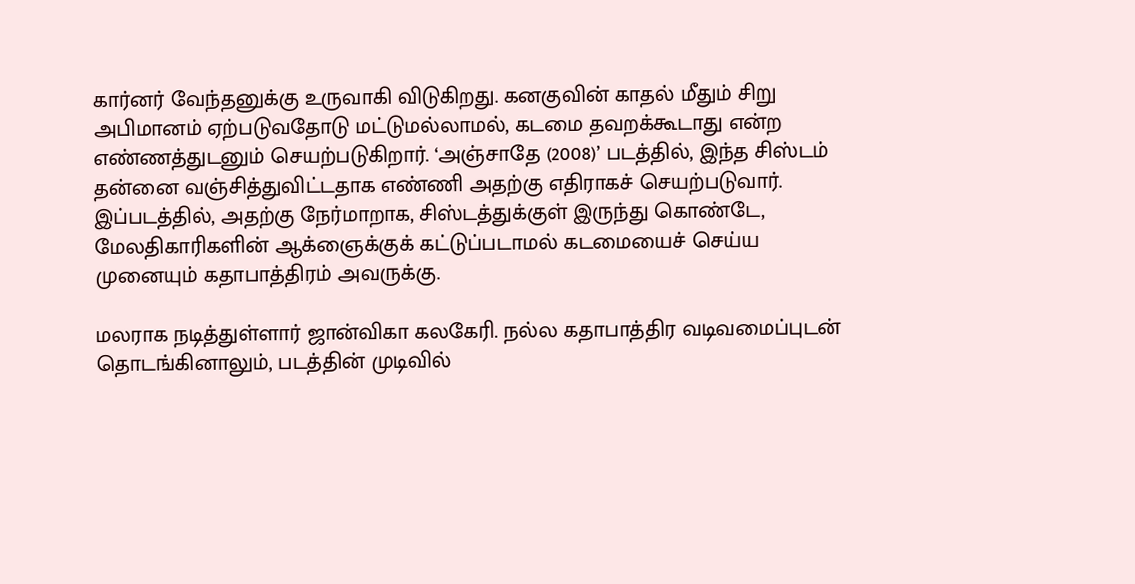கார்னர் வேந்தனுக்கு உருவாகி விடுகிறது. கனகுவின் காதல் மீதும் சிறு அபிமானம் ஏற்படுவதோடு மட்டுமல்லாமல், கடமை தவறக்கூடாது என்ற எண்ணத்துடனும் செயற்படுகிறார். ‘அஞ்சாதே (2008)’ படத்தில், இந்த சிஸ்டம் தன்னை வஞ்சித்துவிட்டதாக எண்ணி அதற்கு எதிராகச் செயற்படுவார். இப்படத்தில், அதற்கு நேர்மாறாக, சிஸ்டத்துக்குள் இருந்து கொண்டே, மேலதிகாரிகளின் ஆக்ஞைக்குக் கட்டுப்படாமல் கடமையைச் செய்ய முனையும் கதாபாத்திரம் அவருக்கு.

மலராக நடித்துள்ளார் ஜான்விகா கலகேரி. நல்ல கதாபாத்திர வடிவமைப்புடன் தொடங்கினாலும், படத்தின் முடிவில்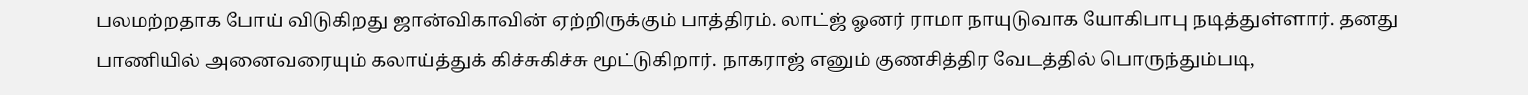பலமற்றதாக போய் விடுகிறது ஜான்விகாவின் ஏற்றிருக்கும் பாத்திரம். லாட்ஜ் ஓனர் ராமா நாயுடுவாக யோகிபாபு நடித்துள்ளார். தனது பாணியில் அனைவரையும் கலாய்த்துக் கிச்சுகிச்சு மூட்டுகிறார். நாகராஜ் எனும் குணசித்திர வேடத்தில் பொருந்தும்படி,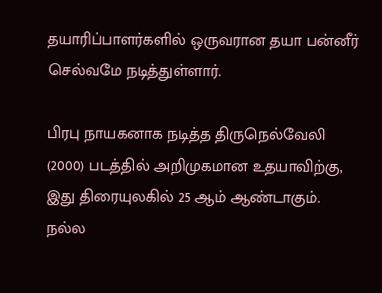தயாரிப்பாளர்களில் ஒருவரான தயா பன்னீர் செல்வமே நடித்துள்ளார்.

பிரபு நாயகனாக நடித்த திருநெல்வேலி (2000) படத்தில் அறிமுகமான உதயாவிற்கு, இது திரையுலகில் 25 ஆம் ஆண்டாகும். நல்ல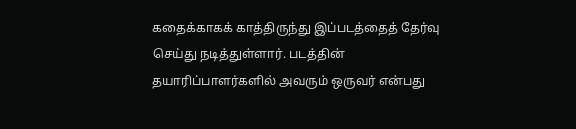கதைக்காகக் காத்திருந்து இப்படத்தைத் தேர்வு செய்து நடித்துள்ளார். படத்தின் தயாரிப்பாளர்களில் அவரும் ஒருவர் என்பது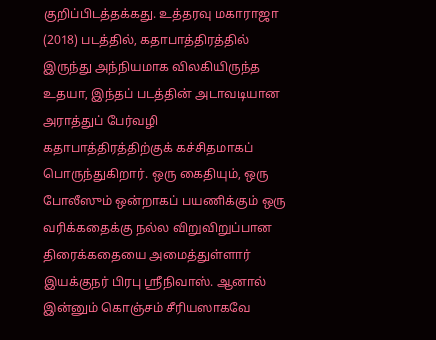குறிப்பிடத்தக்கது. உத்தரவு மகாராஜா (2018) படத்தில், கதாபாத்திரத்தில் இருந்து அந்நியமாக விலகியிருந்த உதயா, இந்தப் படத்தின் அடாவடியான அராத்துப் பேர்வழி கதாபாத்திரத்திற்குக் கச்சிதமாகப் பொருந்துகிறார். ஒரு கைதியும், ஒரு போலீஸும் ஒன்றாகப் பயணிக்கும் ஒரு வரிக்கதைக்கு நல்ல விறுவிறுப்பான திரைக்கதையை அமைத்துள்ளார் இயக்குநர் பிரபு ஸ்ரீநிவாஸ். ஆனால் இன்னும் கொஞ்சம் சீரியஸாகவே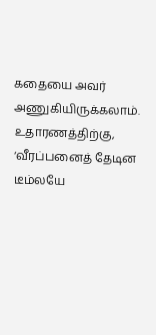கதையை அவர் அணுகியிருக்கலாம். உதாரணத்திற்கு, ‘வீரப்பனைத் தேடின டீம்லயே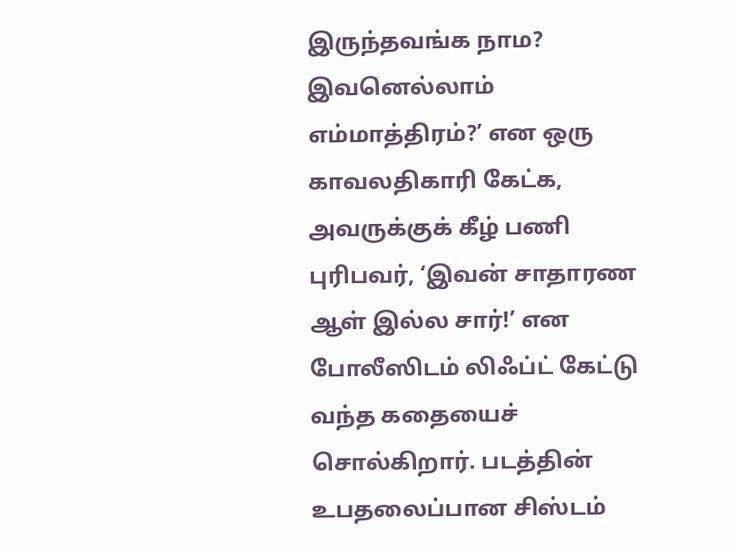இருந்தவங்க நாம? இவனெல்லாம் எம்மாத்திரம்?’ என ஒரு காவலதிகாரி கேட்க, அவருக்குக் கீழ் பணி புரிபவர், ‘இவன் சாதாரண ஆள் இல்ல சார்!’ என போலீஸிடம் லிஃப்ட் கேட்டு வந்த கதையைச் சொல்கிறார். படத்தின் உபதலைப்பான சிஸ்டம்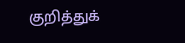குறித்துக்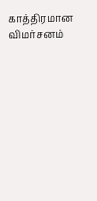காத்திரமான விமர்சனம்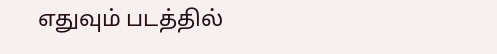எதுவும் படத்தில்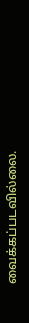வைக்கப்படவில்லை.